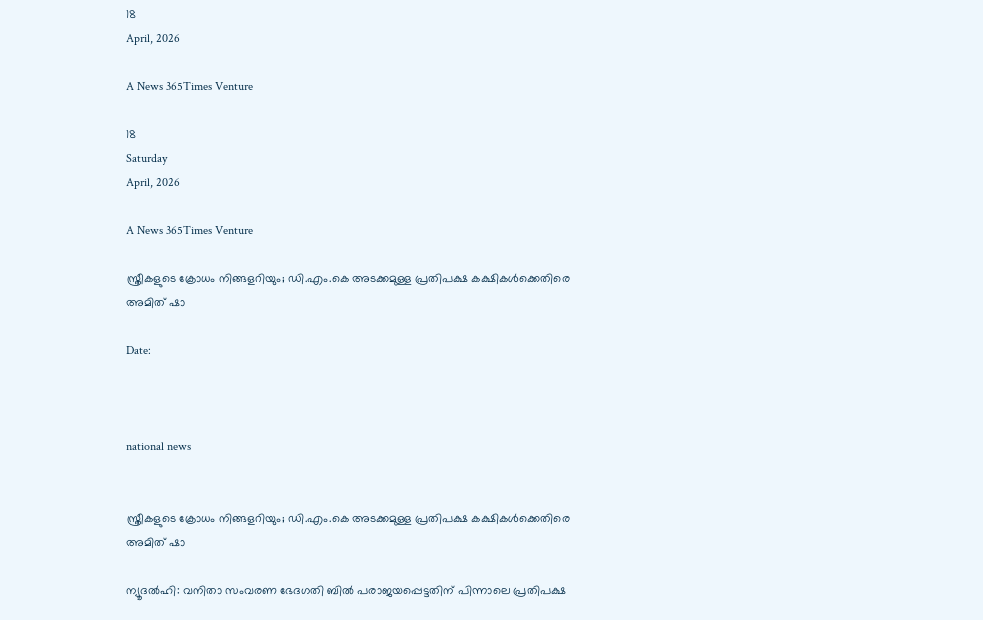18
April, 2026

A News 365Times Venture

18
Saturday
April, 2026

A News 365Times Venture

സ്ത്രീകളുടെ ക്രോധം നിങ്ങളറിയും; ഡി.എം.കെ അടക്കമുള്ള പ്രതിപക്ഷ കക്ഷികള്‍ക്കെതിരെ അമിത് ഷാ

Date:



national news


സ്ത്രീകളുടെ ക്രോധം നിങ്ങളറിയും; ഡി.എം.കെ അടക്കമുള്ള പ്രതിപക്ഷ കക്ഷികള്‍ക്കെതിരെ അമിത് ഷാ

ന്യൂദല്‍ഹി: വനിതാ സംവരണ ഭേദഗതി ബില്‍ പരാജയപ്പെട്ടതിന് പിന്നാലെ പ്രതിപക്ഷ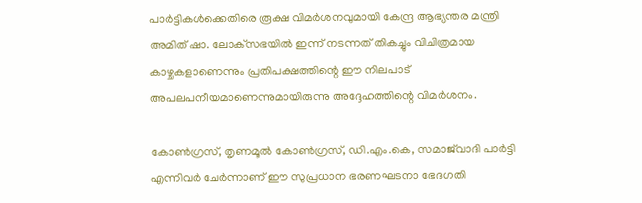പാര്‍ട്ടികള്‍ക്കെതിരെ രൂക്ഷ വിമര്‍ശനവുമായി കേന്ദ്ര ആഭ്യന്തര മന്ത്രി അമിത് ഷാ. ലോക്‌സഭയില്‍ ഇന്ന് നടന്നത് തികച്ചും വിചിത്രമായ കാഴ്ചകളാണെന്നും പ്രതിപക്ഷത്തിന്റെ ഈ നിലപാട് അപലപനീയമാണെന്നുമായിരുന്നു അദ്ദേഹത്തിന്റെ വിമര്‍ശനം.

കോണ്‍ഗ്രസ്, തൃണമൂല്‍ കോണ്‍ഗ്രസ്, ഡി.എം.കെ, സമാജ്‌വാദി പാര്‍ട്ടി എന്നിവര്‍ ചേര്‍ന്നാണ് ഈ സുപ്രധാന ഭരണഘടനാ ഭേദഗതി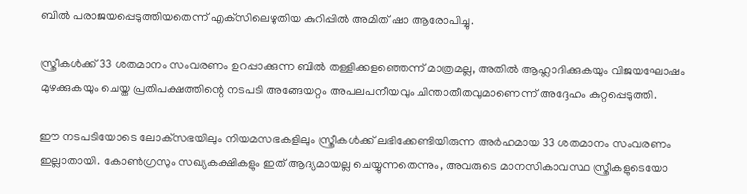ബില്‍ പരാജയപ്പെടുത്തിയതെന്ന് എക്‌സിലെഴുതിയ കുറിപ്പില്‍ അമിത് ഷാ ആരോപിച്ചു.

സ്ത്രീകള്‍ക്ക് 33 ശതമാനം സംവരണം ഉറപ്പാക്കുന്ന ബില്‍ തള്ളിക്കളഞ്ഞെന്ന് മാത്രമല്ല, അതില്‍ ആഹ്ലാദിക്കുകയും വിജയഘോഷം മുഴക്കുകയും ചെയ്ത പ്രതിപക്ഷത്തിന്റെ നടപടി അങ്ങേയറ്റം അപലപനീയവും ചിന്താതീതവുമാണെന്ന് അദ്ദേഹം കുറ്റപ്പെടുത്തി.

ഈ നടപടിയോടെ ലോക്‌സഭയിലും നിയമസഭകളിലും സ്ത്രീകള്‍ക്ക് ലഭിക്കേണ്ടിയിരുന്ന അര്‍ഹമായ 33 ശതമാനം സംവരണം ഇല്ലാതായി. കോണ്‍ഗ്രസും സഖ്യകക്ഷികളും ഇത് ആദ്യമായല്ല ചെയ്യുന്നതെന്നും, അവരുടെ മാനസികാവസ്ഥ സ്ത്രീകളുടെയോ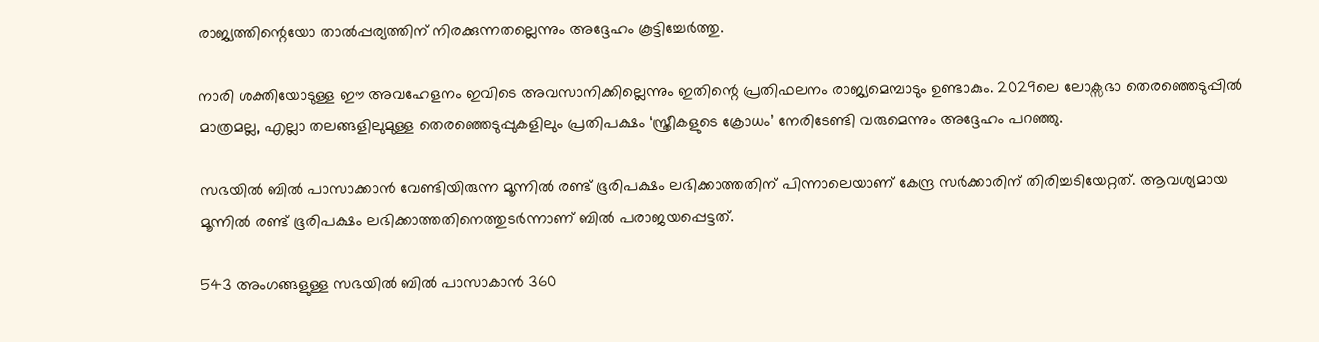രാജ്യത്തിന്റെയോ താല്‍പ്പര്യത്തിന് നിരക്കുന്നതല്ലെന്നും അദ്ദേഹം കൂട്ടിച്ചേര്‍ത്തു.

നാരി ശക്തിയോടുള്ള ഈ അവഹേളനം ഇവിടെ അവസാനിക്കില്ലെന്നും ഇതിന്റെ പ്രതിഫലനം രാജ്യമെമ്പാടും ഉണ്ടാകും. 2029ലെ ലോക്സഭാ തെരഞ്ഞെടുപ്പില്‍ മാത്രമല്ല, എല്ലാ തലങ്ങളിലുമുള്ള തെരഞ്ഞെടുപ്പുകളിലും പ്രതിപക്ഷം ‘സ്ത്രീകളുടെ ക്രോധം’ നേരിടേണ്ടി വരുമെന്നും അദ്ദേഹം പറഞ്ഞു.

സഭയില്‍ ബില്‍ പാസാക്കാന്‍ വേണ്ടിയിരുന്ന മൂന്നില്‍ രണ്ട് ഭൂരിപക്ഷം ലഭിക്കാത്തതിന് പിന്നാലെയാണ് കേന്ദ്ര സര്‍ക്കാരിന് തിരിച്ചടിയേറ്റത്. ആവശ്യമായ മൂന്നില്‍ രണ്ട് ഭൂരിപക്ഷം ലഭിക്കാത്തതിനെത്തുടര്‍ന്നാണ് ബില്‍ പരാജയപ്പെട്ടത്.

543 അംഗങ്ങളുള്ള സഭയില്‍ ബില്‍ പാസാകാന്‍ 360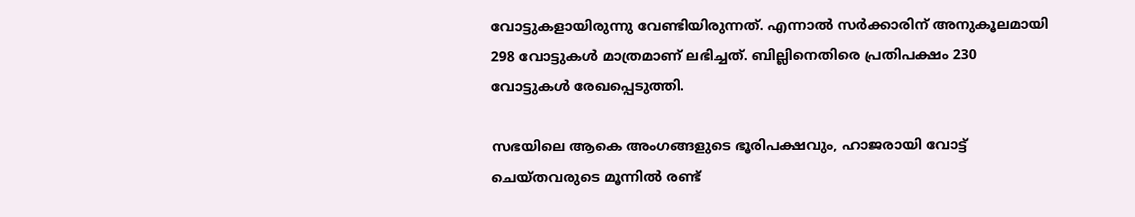വോട്ടുകളായിരുന്നു വേണ്ടിയിരുന്നത്. എന്നാല്‍ സര്‍ക്കാരിന് അനുകൂലമായി 298 വോട്ടുകള്‍ മാത്രമാണ് ലഭിച്ചത്. ബില്ലിനെതിരെ പ്രതിപക്ഷം 230 വോട്ടുകള്‍ രേഖപ്പെടുത്തി.

സഭയിലെ ആകെ അംഗങ്ങളുടെ ഭൂരിപക്ഷവും, ഹാജരായി വോട്ട് ചെയ്തവരുടെ മൂന്നില്‍ രണ്ട്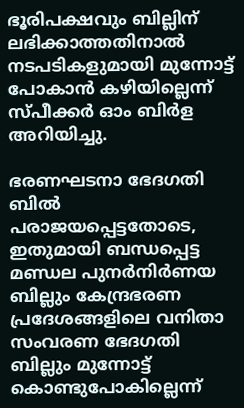ഭൂരിപക്ഷവും ബില്ലിന് ലഭിക്കാത്തതിനാല്‍ നടപടികളുമായി മുന്നോട്ട് പോകാന്‍ കഴിയില്ലെന്ന് സ്പീക്കര്‍ ഓം ബിര്‍ള അറിയിച്ചു.

ഭരണഘടനാ ഭേദഗതി ബില്‍ പരാജയപ്പെട്ടതോടെ, ഇതുമായി ബന്ധപ്പെട്ട മണ്ഡല പുനര്‍നിര്‍ണയ ബില്ലും കേന്ദ്രഭരണ പ്രദേശങ്ങളിലെ വനിതാ സംവരണ ഭേദഗതി ബില്ലും മുന്നോട്ട് കൊണ്ടുപോകില്ലെന്ന്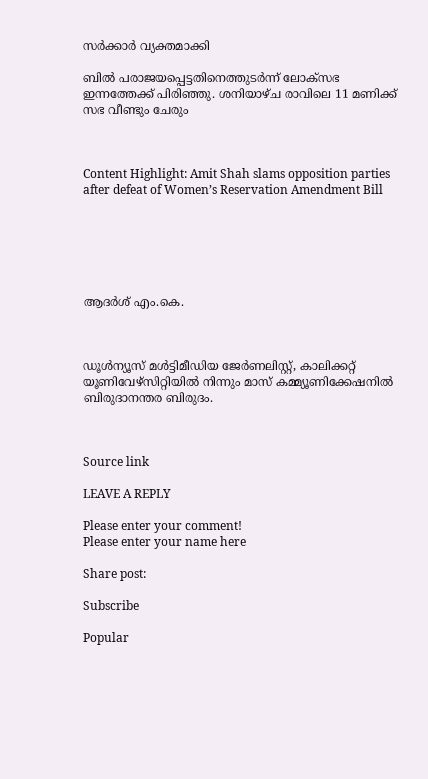സര്‍ക്കാര്‍ വ്യക്തമാക്കി

ബില്‍ പരാജയപ്പെട്ടതിനെത്തുടര്‍ന്ന് ലോക്സഭ ഇന്നത്തേക്ക് പിരിഞ്ഞു. ശനിയാഴ്ച രാവിലെ 11 മണിക്ക് സഭ വീണ്ടും ചേരും



Content Highlight: Amit Shah slams opposition parties after defeat of Women’s Reservation Amendment Bill






ആദര്‍ശ് എം.കെ.



ഡൂള്‍ന്യൂസ് മള്‍ട്ടിമീഡിയ ജേര്‍ണലിസ്റ്റ്, കാലിക്കറ്റ് യൂണിവേഴ്സിറ്റിയില്‍ നിന്നും മാസ് കമ്മ്യൂണിക്കേഷനില്‍ ബിരുദാനന്തര ബിരുദം.



Source link

LEAVE A REPLY

Please enter your comment!
Please enter your name here

Share post:

Subscribe

Popular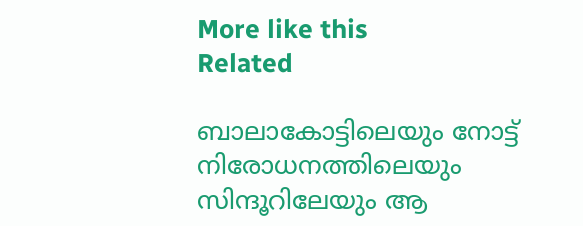More like this
Related

ബാലാകോട്ടിലെയും നോട്ട് നിരോധനത്തിലെയും സിന്ദൂറിലേയും ആ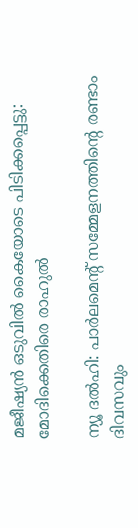മജീഷ്യന്‍ ഒടുവില്‍ കൈയോടെ പിടിക്കപ്പെട്ടു: മോദിക്കെതിരെ രാഹുല്‍

ന്യൂ ദൽഹി: പാർലമെന്റ് സമ്മേളനത്തിന്റെ രണ്ടാം ദിവസവും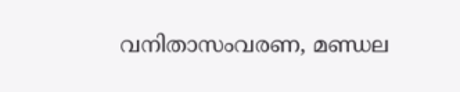വനിതാസംവരണ, മണ്ഡല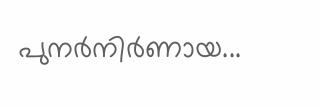പുനർനിർണായ...